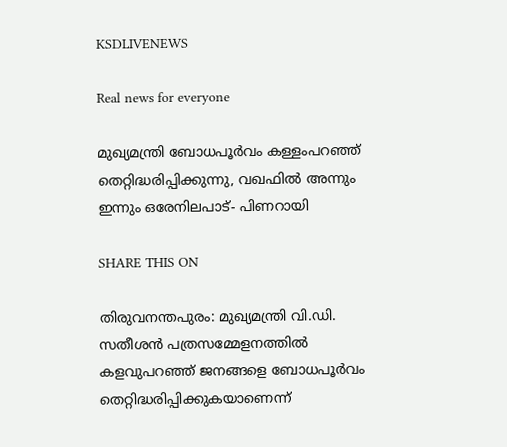KSDLIVENEWS

Real news for everyone

മുഖ്യമന്ത്രി ബോധപൂർവം കള്ളംപറഞ്ഞ് തെറ്റിദ്ധരിപ്പിക്കുന്നു, വഖഫിൽ അന്നും ഇന്നും ഒരേനിലപാട്- പിണറായി

SHARE THIS ON

തിരുവനന്തപുരം: മുഖ്യമന്ത്രി വി.ഡി. സതീശൻ പത്രസമ്മേളനത്തിൽ കളവുപറഞ്ഞ് ജനങ്ങളെ ബോധപൂർവം തെറ്റിദ്ധരിപ്പിക്കുകയാണെന്ന്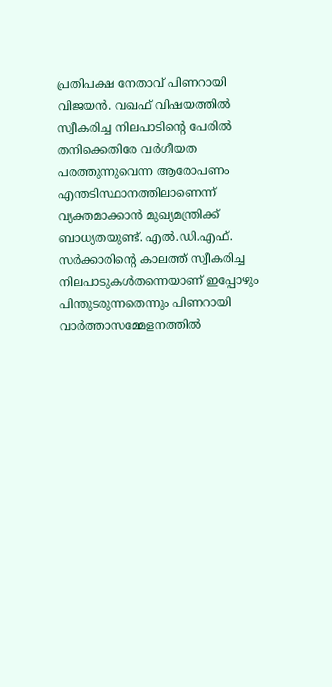പ്രതിപക്ഷ നേതാവ് പിണറായി വിജയൻ. വഖഫ് വിഷയത്തിൽ സ്വീകരിച്ച നിലപാടിന്റെ പേരിൽ തനിക്കെതിരേ വർഗീയത പരത്തുന്നുവെന്ന ആരോപണം എന്തടിസ്ഥാനത്തിലാണെന്ന് വ്യക്തമാക്കാൻ മുഖ്യമന്ത്രിക്ക് ബാധ്യതയുണ്ട്. എൽ.ഡി.എഫ്. സർക്കാരിന്റെ കാലത്ത് സ്വീകരിച്ച നിലപാടുകൾതന്നെയാണ് ഇപ്പോഴും പിന്തുടരുന്നതെന്നും പിണറായി വാർത്താസമ്മേളനത്തിൽ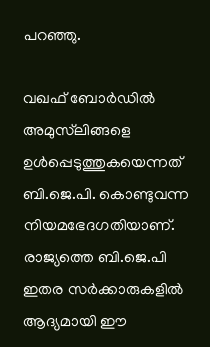പറഞ്ഞു.

വഖഫ് ബോർഡിൽ അമുസ്‌ലിങ്ങളെ ഉൾപ്പെടുത്തുകയെന്നത് ബി.ജെ.പി. കൊണ്ടുവന്ന നിയമഭേദഗതിയാണ്. രാജ്യത്തെ ബി.ജെ.പി ഇതര സർക്കാരുകളിൽ ആദ്യമായി ഈ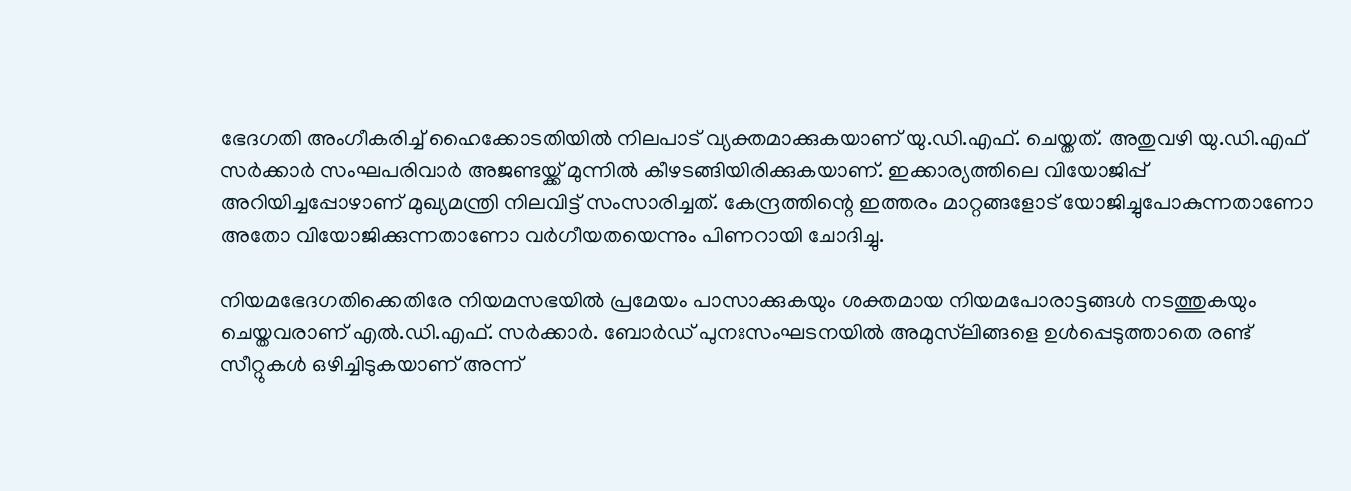ഭേദഗതി അംഗീകരിച്ച് ഹൈക്കോടതിയിൽ നിലപാട് വ്യക്തമാക്കുകയാണ് യു.ഡി.എഫ്. ചെയ്തത്. അതുവഴി യു.ഡി.എഫ് സർക്കാർ സംഘപരിവാർ അജണ്ടയ്ക്ക് മുന്നിൽ കീഴടങ്ങിയിരിക്കുകയാണ്. ഇക്കാര്യത്തിലെ വിയോജിപ്പ് അറിയിച്ചപ്പോഴാണ് മുഖ്യമന്ത്രി നിലവിട്ട് സംസാരിച്ചത്. കേന്ദ്രത്തിന്റെ ഇത്തരം മാറ്റങ്ങളോട് യോജിച്ചുപോകുന്നതാണോ അതോ വിയോജിക്കുന്നതാണോ വർഗീയതയെന്നും പിണറായി ചോദിച്ചു.

നിയമഭേദഗതിക്കെതിരേ നിയമസഭയിൽ പ്രമേയം പാസാക്കുകയും ശക്തമായ നിയമപോരാട്ടങ്ങൾ നടത്തുകയും ചെയ്തവരാണ് എൽ.ഡി.എഫ്. സർക്കാർ. ബോർഡ് പുനഃസംഘടനയിൽ അമുസ്‌ലിങ്ങളെ ഉൾപ്പെടുത്താതെ രണ്ട് സീറ്റുകൾ ഒഴിച്ചിടുകയാണ് അന്ന്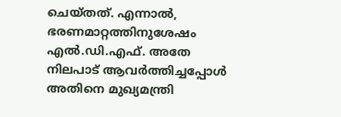ചെയ്തത്. എന്നാൽ, ഭരണമാറ്റത്തിനുശേഷം എൽ.ഡി.എഫ്. അതേ നിലപാട് ആവർത്തിച്ചപ്പോൾ അതിനെ മുഖ്യമന്ത്രി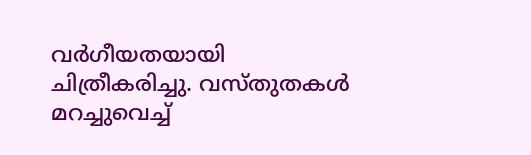വർഗീയതയായി ചിത്രീകരിച്ചു. വസ്തുതകൾ മറച്ചുവെച്ച്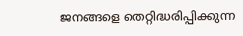ജനങ്ങളെ തെറ്റിദ്ധരിപ്പിക്കുന്ന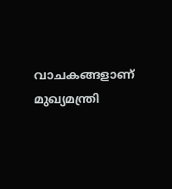വാചകങ്ങളാണ് മുഖ്യമന്ത്രി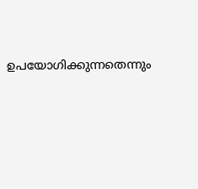ഉപയോഗിക്കുന്നതെന്നും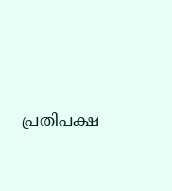പ്രതിപക്ഷ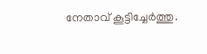നേതാവ് കൂട്ടിച്ചേർത്തു.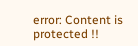error: Content is protected !!